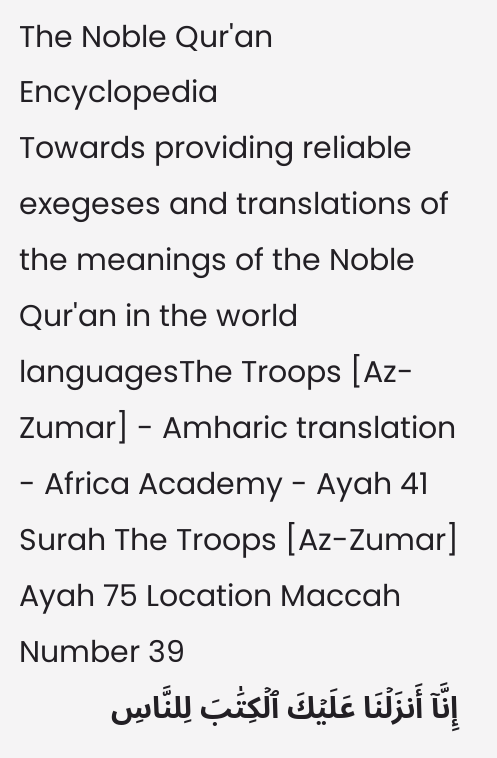The Noble Qur'an Encyclopedia
Towards providing reliable exegeses and translations of the meanings of the Noble Qur'an in the world languagesThe Troops [Az-Zumar] - Amharic translation - Africa Academy - Ayah 41
Surah The Troops [Az-Zumar] Ayah 75 Location Maccah Number 39
إِنَّآ أَنزَلۡنَا عَلَيۡكَ ٱلۡكِتَٰبَ لِلنَّاسِ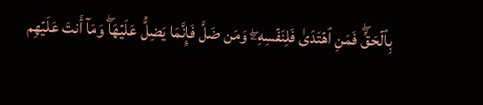بِٱلۡحَقِّۖ فَمَنِ ٱهۡتَدَىٰ فَلِنَفۡسِهِۦۖ وَمَن ضَلَّ فَإِنَّمَا يَضِلُّ عَلَيۡهَاۖ وَمَآ أَنتَ عَلَيۡهِم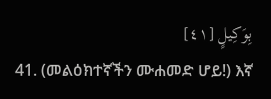بِوَكِيلٍ [٤١]
41. (መልዕክተኛችን ሙሐመድ ሆይ!) እኛ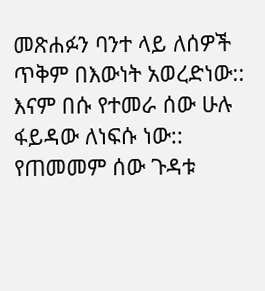መጽሐፉን ባንተ ላይ ለሰዎች ጥቅም በእውነት አወረድነው:: እናም በሱ የተመራ ሰው ሁሉ ፋይዳው ለነፍሱ ነው:: የጠመመም ሰው ጉዳቱ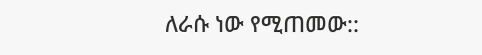ለራሱ ነው የሚጠመው::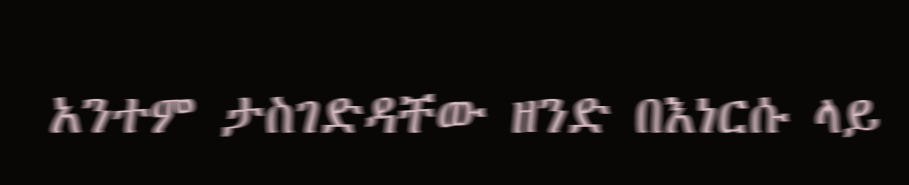አንተም ታስገድዳቸው ዘንድ በእነርሱ ላይ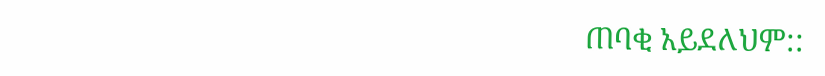ጠባቂ አይደለህም::